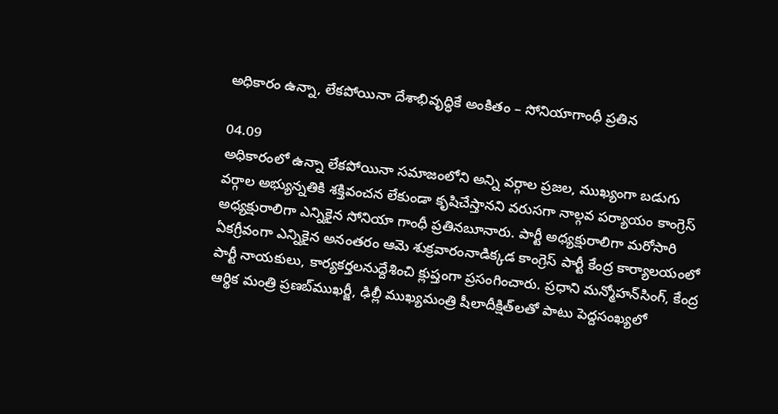అధికారం ఉన్నా, లేకపోయినా దేశాభివృద్ధికే అంకితం – సోనియాగాంధీ ప్రతిన

04.09
అధికారంలో ఉన్నా లేకపోయినా సమాజంలోని అన్ని వర్గాల ప్రజల, ముఖ్యంగా బడుగు వర్గాల అభ్యున్నతికి శక్తివంచన లేకుండా కృషిచేస్తానని వరుసగా నాల్గవ పర్యాయం కాంగ్రెస్‌ అధ్యక్షురాలిగా ఎన్నికైన సోనియా గాంధీ ప్రతినబూనారు. పార్టీ అధ్యక్షురాలిగా మరోసారి ఏకగ్రీవంగా ఎన్నికైన అనంతరం ఆమె శుక్రవారంనాడిక్కడ కాంగ్రెస్‌ పార్టీ కేంద్ర కార్యాలయంలో పార్టీ నాయకులు, కార్యకర్తలనుద్దేశించి క్లుప్తంగా ప్రసంగించారు. ప్రధాని మన్మోహన్‌సింగ్‌, కేంద్ర ఆర్థిక మంత్రి ప్రణబ్‌ముఖర్జీ, ఢిల్లీ ముఖ్యమంత్రి షీలాదీక్షిత్‌లతో పాటు పెద్దసంఖ్యలో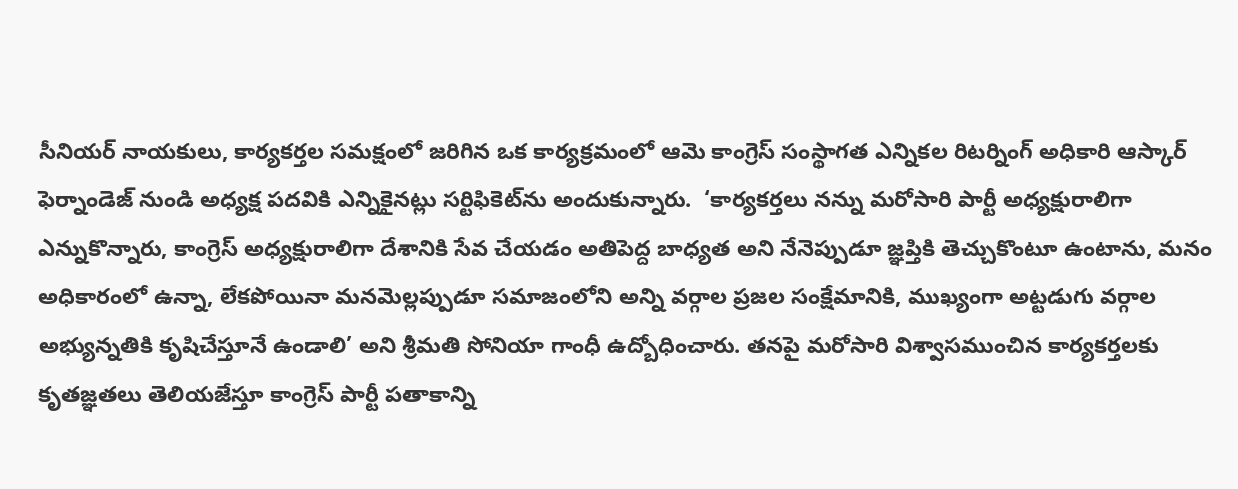సీనియర్‌ నాయకులు, కార్యకర్తల సమక్షంలో జరిగిన ఒక కార్యక్రమంలో ఆమె కాంగ్రెస్‌ సంస్థాగత ఎన్నికల రిటర్నింగ్‌ అధికారి ఆస్కార్‌ ఫెర్నాండెజ్‌ నుండి అధ్యక్ష పదవికి ఎన్నికైనట్లు సర్టిఫికెట్‌ను అందుకున్నారు.  ‘కార్యకర్తలు నన్ను మరోసారి పార్టీ అధ్యక్షురాలిగా ఎన్నుకొన్నారు, కాంగ్రెస్‌ అధ్యక్షురాలిగా దేశానికి సేవ చేయడం అతిపెద్ద బాధ్యత అని నేనెప్పుడూ జ్ఞప్తికి తెచ్చుకొంటూ ఉంటాను, మనం అధికారంలో ఉన్నా, లేకపోయినా మనమెల్లప్పుడూ సమాజంలోని అన్ని వర్గాల ప్రజల సంక్షేమానికి, ముఖ్యంగా అట్టడుగు వర్గాల అభ్యున్నతికి కృషిచేస్తూనే ఉండాలి’ అని శ్రీమతి సోనియా గాంధీ ఉద్బోధించారు. తనపై మరోసారి విశ్వాసముంచిన కార్యకర్తలకు కృతజ్ఞతలు తెలియజేస్తూ కాంగ్రెస్‌ పార్టీ పతాకాన్ని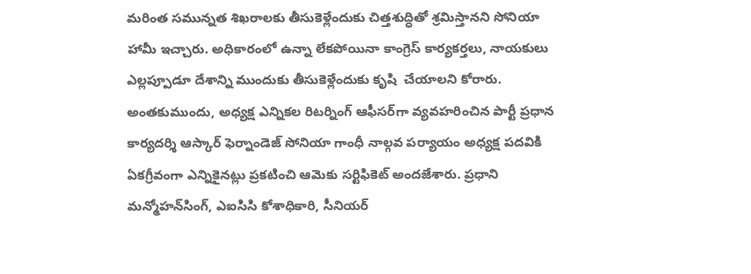మరింత సమున్నత శిఖరాలకు తీసుకెళ్లేందుకు చిత్తశుద్ధితో శ్రమిస్తానని సోనియా హామీ ఇచ్చారు. అధికారంలో ఉన్నా లేకపోయినా కాంగ్రెస్‌ కార్యకర్తలు, నాయకులు ఎల్లప్పూడూ దేశాన్ని ముందుకు తీసుకెళ్లేందుకు కృషి  చేయాలని కోరారు. అంతకుముందు, అధ్యక్ష ఎన్నికల రిటర్నింగ్‌ ఆఫీసర్‌గా వ్యవహరించిన పార్టీ ప్రధాన కార్యదర్శి ఆస్కార్‌ ఫెర్నాండెజ్‌ సోనియా గాంధీ నాల్గవ పర్యాయం అధ్యక్ష పదవికి ఏకగ్రీవంగా ఎన్నికైనట్లు ప్రకటించి ఆమెకు సర్టిఫికెట్‌ అందజేశారు. ప్రధాని మన్మోహన్‌సింగ్‌, ఎఐసిసి కోశాధికారి, సీనియర్‌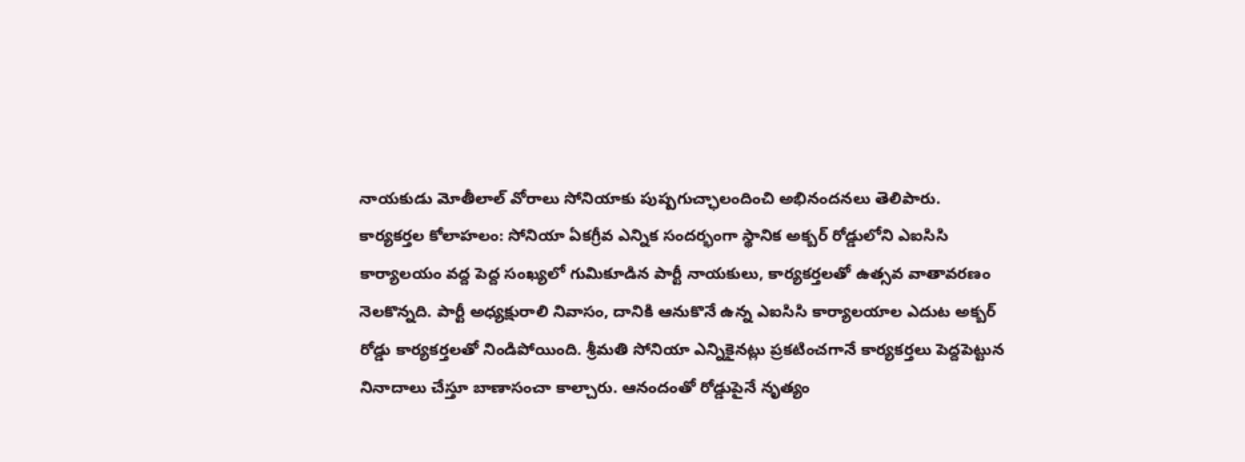నాయకుడు మోతీలాల్‌ వోరాలు సోనియాకు పుష్పగుచ్ఛాలందించి అభినందనలు తెలిపారు.
కార్యకర్తల కోలాహలం: సోనియా ఏకగ్రీవ ఎన్నిక సందర్భంగా స్థానిక అక్బర్‌ రోడ్డులోని ఎఐసిసి కార్యాలయం వద్ద పెద్ద సంఖ్యలో గుమికూడిన పార్టీ నాయకులు, కార్యకర్తలతో ఉత్సవ వాతావరణం నెలకొన్నది. పార్టీ అధ్యక్షురాలి నివాసం, దానికి ఆనుకొనే ఉన్న ఎఐసిసి కార్యాలయాల ఎదుట అక్బర్‌ రోడ్డు కార్యకర్తలతో నిండిపోయింది. శ్రీమతి సోనియా ఎన్నికైనట్లు ప్రకటించగానే కార్యకర్తలు పెద్దపెట్టున నినాదాలు చేస్తూ బాణాసంచా కాల్చారు. ఆనందంతో రోడ్డుపైనే నృత్యం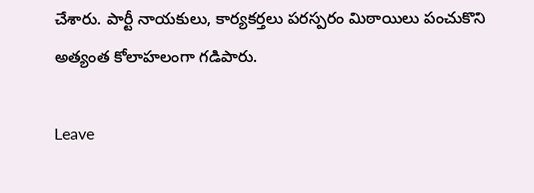చేశారు. పార్టీ నాయకులు, కార్యకర్తలు పరస్పరం మిఠాయిలు పంచుకొని అత్యంత కోలాహలంగా గడిపారు.

Leave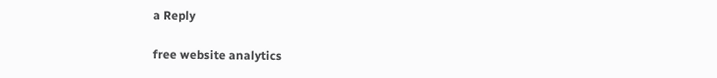a Reply

free website analytics